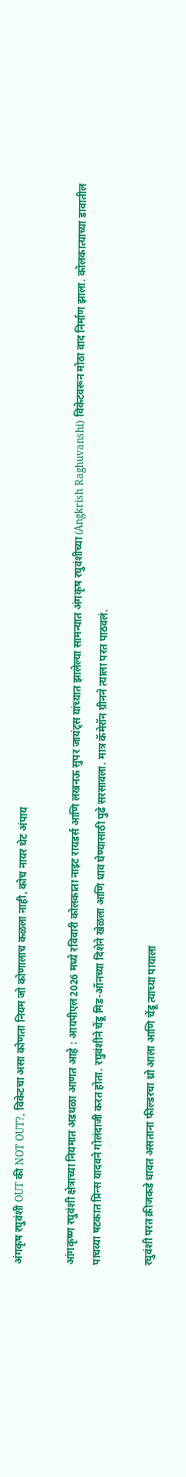अंगकृष रघुवंशी OUT की NOT OUT?, विकेटचा असा कोणता नियम जो कोणालाच कळला नाही, कोच नायर थेट अंपाय

आंगकृष्ण रघुवंशी क्षेत्राच्या नियमात अडथळा आणत आहे : आयपीएल2026 मध्ये रविवारी कोलकाता नाइट रायडर्स आणि लखनऊ सुपर जायंट्स यांच्यात झालेल्या सामन्यात अंगकृष रघुवंशीच्या (Angkrish Raghuvanshi) विकेटवरून मोठा वाद निर्माण झाला. कोलकात्याच्या डावातील पाचव्या षटकात प्रिन्स यादवने गोलंदाजी करत होता. रघुवंशीने चेंडू मिड-ऑनच्या दिशेने खेळला आणि धाव घेण्यासाठी पुढे सरसावला. मात्र कॅमेरॉन ग्रीनने त्याला परत पाठवलं.

रघुवंशी परत क्रीजकडे धावत असताना फील्डरचा थ्रो आला आणि चेंडू त्याच्या पायाला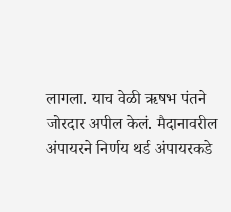लागला. याच वेळी ऋषभ पंतने जोरदार अपील केलं. मैदानावरील अंपायरने निर्णय थर्ड अंपायरकडे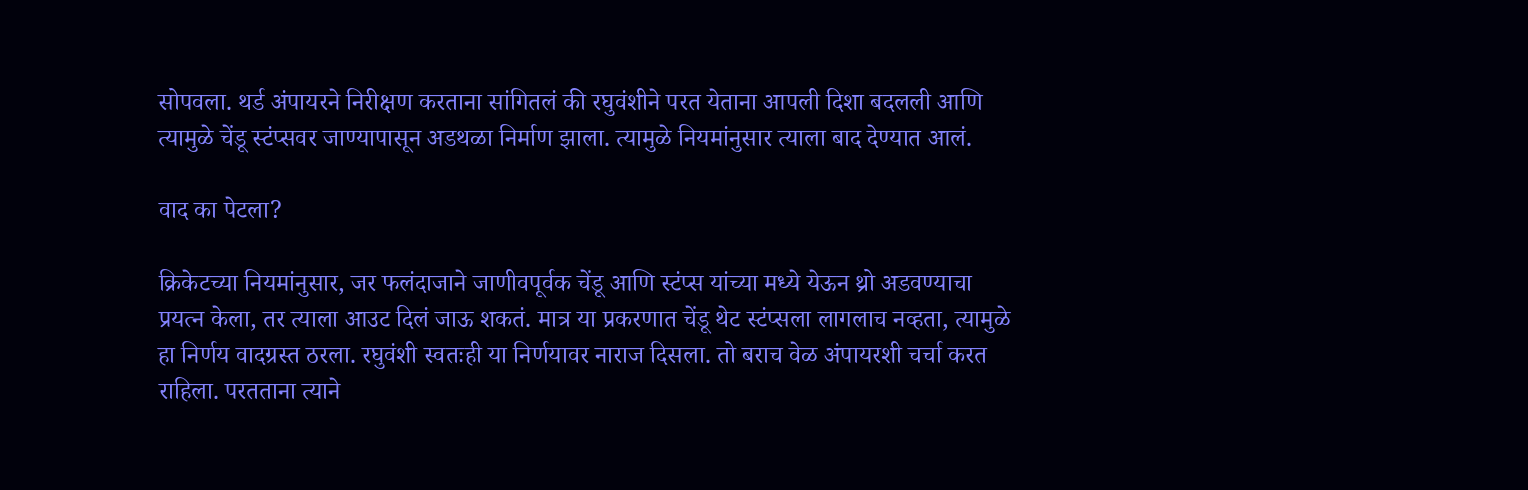सोपवला. थर्ड अंपायरने निरीक्षण करताना सांगितलं की रघुवंशीने परत येताना आपली दिशा बदलली आणि त्यामुळे चेंडू स्टंप्सवर जाण्यापासून अडथळा निर्माण झाला. त्यामुळे नियमांनुसार त्याला बाद देण्यात आलं.

वाद का पेटला?

क्रिकेटच्या नियमांनुसार, जर फलंदाजाने जाणीवपूर्वक चेंडू आणि स्टंप्स यांच्या मध्ये येऊन थ्रो अडवण्याचा प्रयत्न केला, तर त्याला आउट दिलं जाऊ शकतं. मात्र या प्रकरणात चेंडू थेट स्टंप्सला लागलाच नव्हता, त्यामुळे हा निर्णय वादग्रस्त ठरला. रघुवंशी स्वतःही या निर्णयावर नाराज दिसला. तो बराच वेळ अंपायरशी चर्चा करत राहिला. परतताना त्याने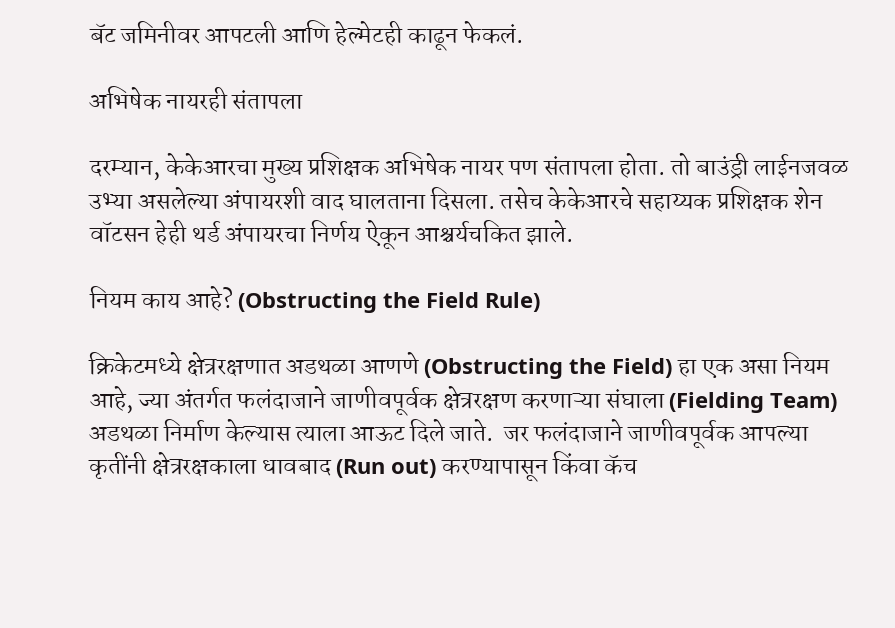बॅट जमिनीवर आपटली आणि हेल्मेटही काढून फेकलं.

अभिषेक नायरही संतापला

दरम्यान, केकेआरचा मुख्य प्रशिक्षक अभिषेक नायर पण संतापला होता. तो बाउंड्री लाईनजवळ उभ्या असलेल्या अंपायरशी वाद घालताना दिसला. तसेच केकेआरचे सहाय्यक प्रशिक्षक शेन वॉटसन हेही थर्ड अंपायरचा निर्णय ऐकून आश्चर्यचकित झाले.

नियम काय आहे? (Obstructing the Field Rule)

क्रिकेटमध्ये क्षेत्ररक्षणात अडथळा आणणे (Obstructing the Field) हा एक असा नियम आहे, ज्या अंतर्गत फलंदाजाने जाणीवपूर्वक क्षेत्ररक्षण करणाऱ्या संघाला (Fielding Team) अडथळा निर्माण केल्यास त्याला आऊट दिले जाते.  जर फलंदाजाने जाणीवपूर्वक आपल्या कृतींनी क्षेत्ररक्षकाला धावबाद (Run out) करण्यापासून किंवा कॅच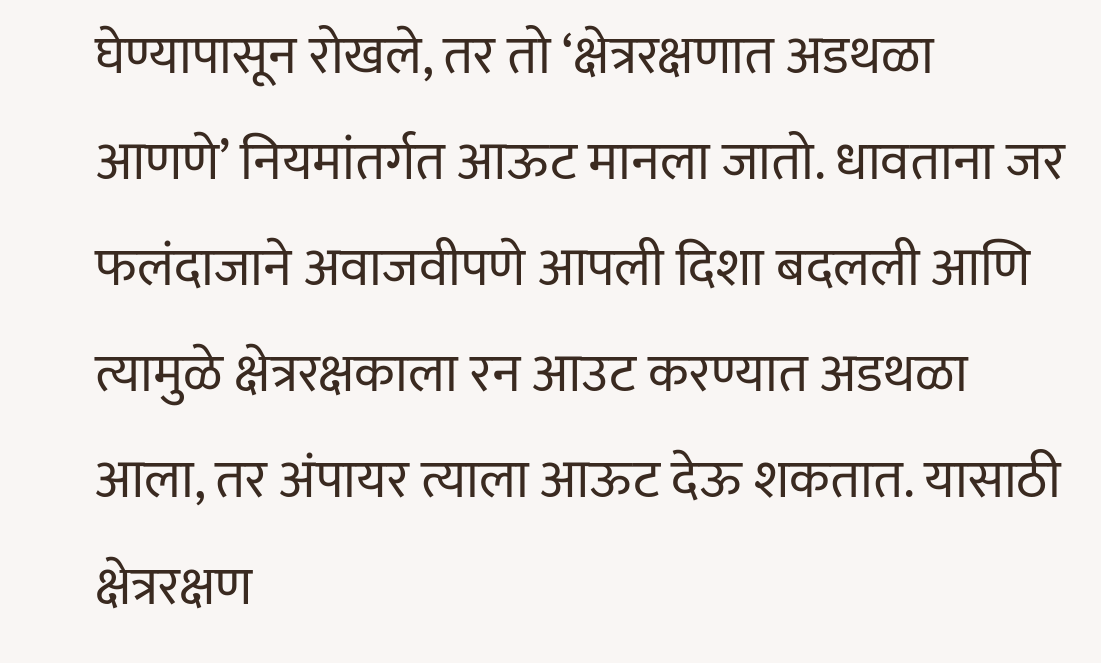घेण्यापासून रोखले, तर तो ‘क्षेत्ररक्षणात अडथळा आणणे’ नियमांतर्गत आऊट मानला जातो. धावताना जर फलंदाजाने अवाजवीपणे आपली दिशा बदलली आणि त्यामुळे क्षेत्ररक्षकाला रन आउट करण्यात अडथळा आला, तर अंपायर त्याला आऊट देऊ शकतात. यासाठी क्षेत्ररक्षण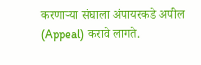करणाऱ्या संघाला अंपायरकडे अपील (Appeal) करावे लागते.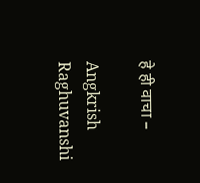हे ही वाचा –

Angkrish Raghuvanshi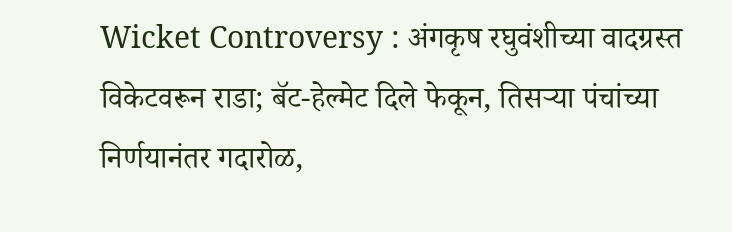Wicket Controversy : अंगकृष रघुवंशीच्या वादग्रस्त विकेटवरून राडा; बॅट-हेल्मेट दिले फेकून, तिसऱ्या पंचांच्या निर्णयानंतर गदारोळ,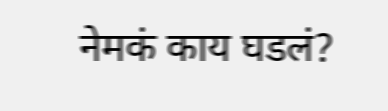नेमकं काय घडलं?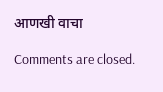आणखी वाचा

Comments are closed.